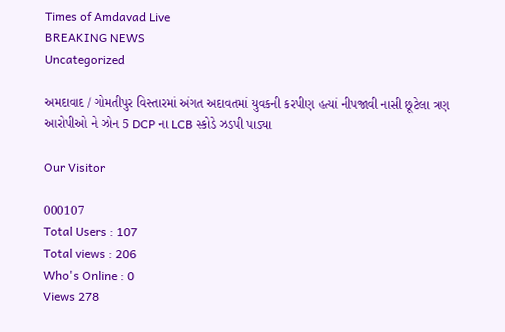Times of Amdavad Live
BREAKING NEWS
Uncategorized

અમદાવાદ / ગોમતીપુર વિસ્તારમાં અંગત અદાવતમાં યુવકની કરપીણ હત્યાં નીપજાવી નાસી છૂટેલા ત્રણ આરોપીઓ ને ઝોન 5 DCP ના LCB સ્કોડે ઝડપી પાડ્યા

Our Visitor

000107
Total Users : 107
Total views : 206
Who's Online : 0
Views 278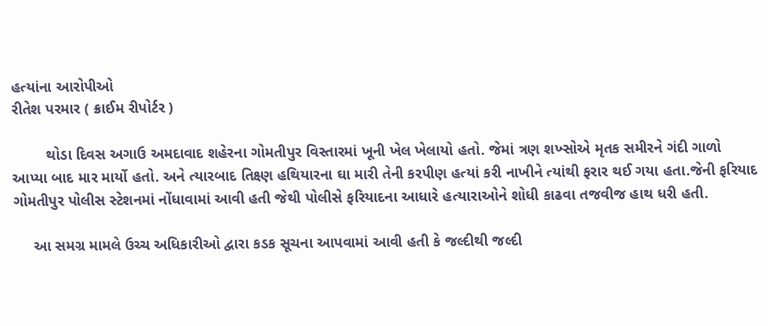હત્યાંના આરોપીઓ
રીતેશ પરમાર ( ક્રાઈમ રીપોર્ટર )

        થોડા દિવસ અગાઉ અમદાવાદ શહેરના ગોમતીપુર વિસ્તારમાં ખૂની ખેલ ખેલાયો હતો. જેમાં ત્રણ શખ્સોએ મૃતક સમીરને ગંદી ગાળો આપ્યા બાદ માર માર્યો હતો. અને ત્યારબાદ તિક્ષ્ણ હથિયારના ઘા મારી તેની કરપીણ હત્યાં કરી નાખીને ત્યાંથી ફરાર થઈ ગયા હતા.જેની ફરિયાદ ગોમતીપુર પોલીસ સ્ટેશનમાં નોંધાવામાં આવી હતી જેથી પોલીસે ફરિયાદના આધારે હત્યારાઓને શોધી કાઢવા તજવીજ હાથ ધરી હતી.

     આ સમગ્ર મામલે ઉચ્ચ અધિકારીઓ દ્વારા કડક સૂચના આપવામાં આવી હતી કે જલ્દીથી જલ્દી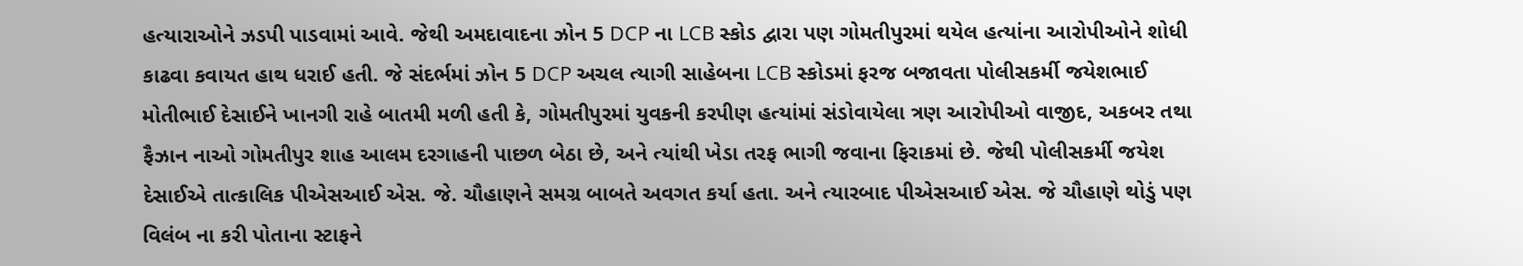હત્યારાઓને ઝડપી પાડવામાં આવે. જેથી અમદાવાદના ઝોન 5 DCP ના LCB સ્કોડ દ્વારા પણ ગોમતીપુરમાં થયેલ હત્યાંના આરોપીઓને શોધી કાઢવા કવાયત હાથ ધરાઈ હતી. જે સંદર્ભમાં ઝોન 5 DCP અચલ ત્યાગી સાહેબના LCB સ્કોડમાં ફરજ બજાવતા પોલીસકર્મી જયેશભાઈ મોતીભાઈ દેસાઈને ખાનગી રાહે બાતમી મળી હતી કે, ગોમતીપુરમાં યુવકની કરપીણ હત્યાંમાં સંડોવાયેલા ત્રણ આરોપીઓ વાજીદ, અકબર તથા ફૈઝાન નાઓ ગોમતીપુર શાહ આલમ દરગાહની પાછળ બેઠા છે, અને ત્યાંથી ખેડા તરફ ભાગી જવાના ફિરાકમાં છે. જેથી પોલીસકર્મી જયેશ દેસાઈએ તાત્કાલિક પીએસઆઈ એસ. જે. ચૌહાણને સમગ્ર બાબતે અવગત કર્યા હતા. અને ત્યારબાદ પીએસઆઈ એસ. જે ચૌહાણે થોડું પણ વિલંબ ના કરી પોતાના સ્ટાફને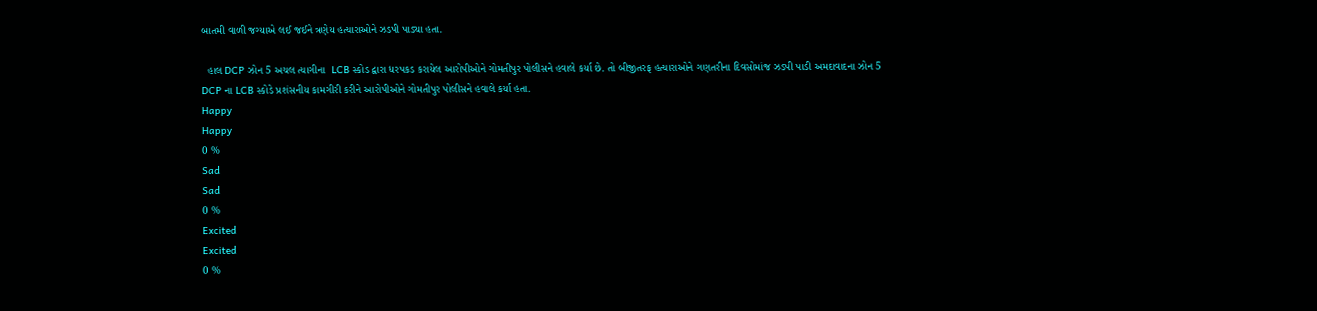બાતમી વાળી જગ્યાએ લઈ જઈને ત્રણેય હત્યારાઓને ઝડપી પાડ્યા હતા.

  હાલ DCP ઝોન 5 અચલ ત્યાગીના  LCB સ્કોડ દ્વારા ધરપકડ કરાયેલ આરોપીઓને ગોમતીપુર પોલીસને હવાલે કર્યા છે. તો બીજીતરફ હત્યારાઓને ગણતરીના દિવસોમાંજ ઝડપી પાડી અમદાવાદના ઝોન 5 DCP ના LCB સ્કોડે પ્રશંસનીય કામગીરી કરીને આરોપીઓને ગોમતીપુર પોલીસને હવાલે કર્યા હતા.
Happy
Happy
0 %
Sad
Sad
0 %
Excited
Excited
0 %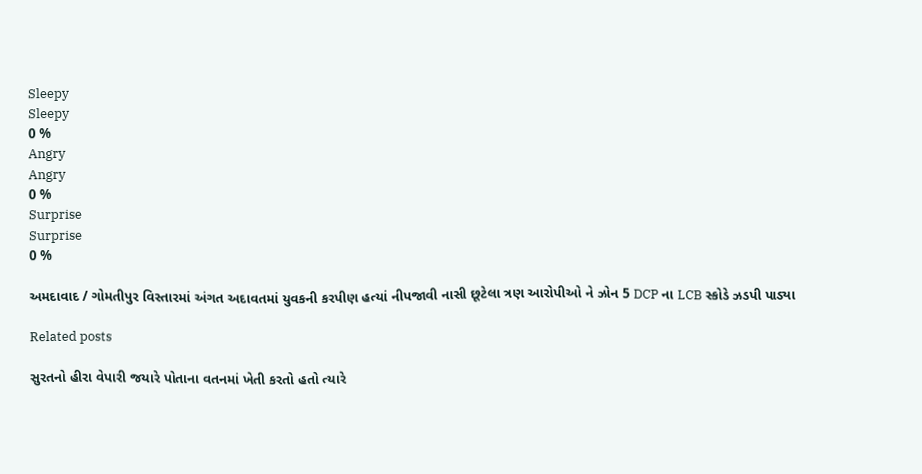Sleepy
Sleepy
0 %
Angry
Angry
0 %
Surprise
Surprise
0 %

અમદાવાદ / ગોમતીપુર વિસ્તારમાં અંગત અદાવતમાં યુવકની કરપીણ હત્યાં નીપજાવી નાસી છૂટેલા ત્રણ આરોપીઓ ને ઝોન 5 DCP ના LCB સ્કોડે ઝડપી પાડ્યા

Related posts

સુરતનો હીરા વેપારી જયારે પોતાના વતનમાં ખેતી કરતો હતો ત્યારે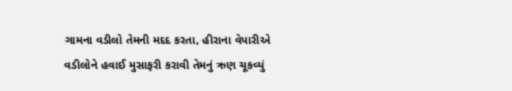ગામના વડીલો તેમની મદદ કરતા, હીરાના વેપારીએ વડીલોને હવાઈ મુસાફરી કરાવી તેમનું ઋણ ચૂકવ્યું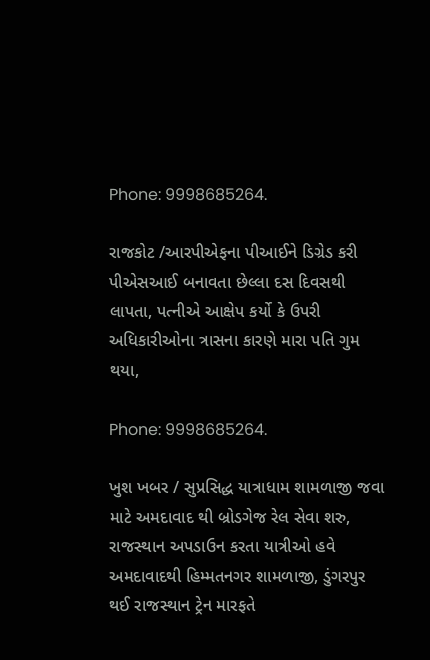Phone: 9998685264.

રાજકોટ /આરપીએફના પીઆઈને ડિગ્રેડ કરી પીએસઆઈ બનાવતા છેલ્લા દસ દિવસથી લાપતા, પત્નીએ આક્ષેપ કર્યો કે ઉપરી અધિકારીઓના ત્રાસના કારણે મારા પતિ ગુમ થયા,

Phone: 9998685264.

ખુશ ખબર / સુપ્રસિદ્ધ યાત્રાધામ શામળાજી જવા માટે અમદાવાદ થી બ્રોડગેજ રેલ સેવા શરુ, રાજસ્થાન અપડાઉન કરતા યાત્રીઓ હવે અમદાવાદથી હિમ્મતનગર શામળાજી, ડુંગરપુર થઈ રાજસ્થાન ટ્રેન મારફતે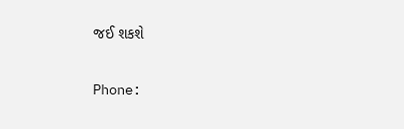જઈ શકશે

Phone: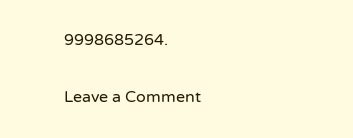9998685264.

Leave a Comment